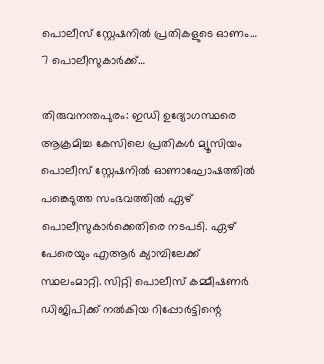പൊലീസ് സ്റ്റേഷനിൽ പ്രതികളുടെ ഓണം… 7 പൊലീസുകാർക്ക്…

തിരുവനന്തപുരം: ഇഡി ഉദ്യോഗസ്ഥരെ ആക്രമിച്ച കേസിലെ പ്രതികൾ മ്യൂസിയം പൊലീസ് സ്റ്റേഷനിൽ ഓണാഘോഷത്തിൽ പങ്കെടുത്ത സംഭവത്തിൽ ഏഴ് പൊലീസുകാർക്കെതിരെ നടപടി. ഏഴ് പേരെയും എആർ ക്യാമ്പിലേക്ക് സ്ഥലംമാറ്റി. സിറ്റി പൊലീസ് കമ്മീഷണർ ഡിജിപിക്ക് നൽകിയ റിപ്പോർട്ടിന്റെ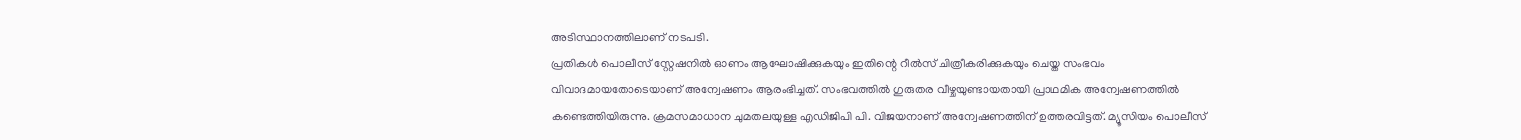അടിസ്ഥാനത്തിലാണ് നടപടി.
പ്രതികൾ പൊലീസ് സ്റ്റേഷനിൽ ഓണം ആഘോഷിക്കുകയും ഇതിന്റെ റീൽസ് ചിത്രീകരിക്കുകയും ചെയ്ത സംഭവം വിവാദമായതോടെയാണ് അന്വേഷണം ആരംഭിച്ചത്. സംഭവത്തിൽ ഗുരുതര വീഴ്ചയുണ്ടായതായി പ്രാഥമിക അന്വേഷണത്തിൽ കണ്ടെത്തിയിരുന്നു. ക്രമസമാധാന ചുമതലയുള്ള എഡിജിപി പി. വിജയനാണ് അന്വേഷണത്തിന് ഉത്തരവിട്ടത്. മ്യൂസിയം പൊലീസ്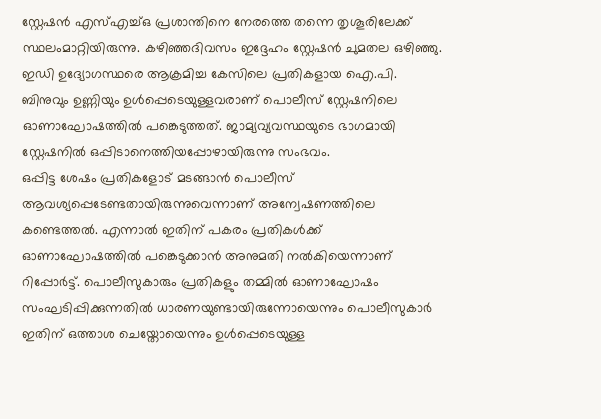സ്റ്റേഷൻ എസ്എച്ച്ഒ പ്രശാന്തിനെ നേരത്തെ തന്നെ തൃശൂരിലേക്ക് സ്ഥലംമാറ്റിയിരുന്നു. കഴിഞ്ഞദിവസം ഇദ്ദേഹം സ്റ്റേഷൻ ചുമതല ഒഴിഞ്ഞു. ഇഡി ഉദ്യോഗസ്ഥരെ ആക്രമിച്ച കേസിലെ പ്രതികളായ ഐ.പി. ബിനുവും ഉണ്ണിയും ഉൾപ്പെടെയുള്ളവരാണ് പൊലീസ് സ്റ്റേഷനിലെ ഓണാഘോഷത്തിൽ പങ്കെടുത്തത്. ജാമ്യവ്യവസ്ഥയുടെ ഭാഗമായി സ്റ്റേഷനിൽ ഒപ്പിടാനെത്തിയപ്പോഴായിരുന്നു സംഭവം.
ഒപ്പിട്ട ശേഷം പ്രതികളോട് മടങ്ങാൻ പൊലീസ് ആവശ്യപ്പെടേണ്ടതായിരുന്നുവെന്നാണ് അന്വേഷണത്തിലെ കണ്ടെത്തൽ. എന്നാൽ ഇതിന് പകരം പ്രതികൾക്ക് ഓണാഘോഷത്തിൽ പങ്കെടുക്കാൻ അനുമതി നൽകിയെന്നാണ് റിപ്പോർട്ട്. പൊലീസുകാരും പ്രതികളും തമ്മിൽ ഓണാഘോഷം സംഘടിപ്പിക്കുന്നതിൽ ധാരണയുണ്ടായിരുന്നോയെന്നും പൊലീസുകാർ ഇതിന് ഒത്താശ ചെയ്തോയെന്നും ഉൾപ്പെടെയുള്ള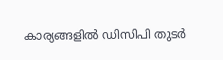കാര്യങ്ങളിൽ ഡിസിപി തുടർ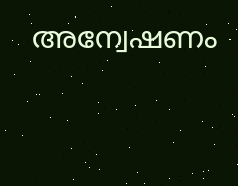അന്വേഷണം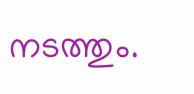നടത്തും.